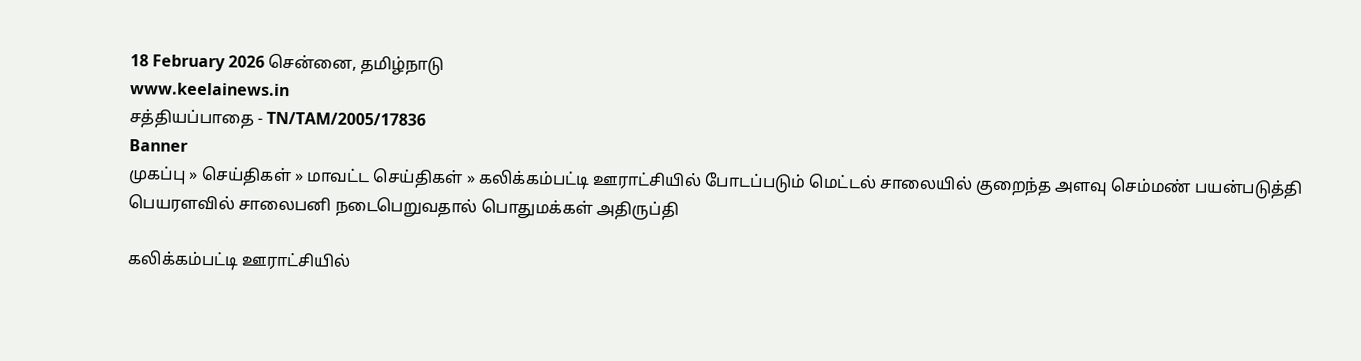18 February 2026 சென்னை, தமிழ்நாடு
www.keelainews.in
சத்தியப்பாதை - TN/TAM/2005/17836
Banner
முகப்பு » செய்திகள் » மாவட்ட செய்திகள் » கலிக்கம்பட்டி ஊராட்சியில் போடப்படும் மெட்டல் சாலையில் குறைந்த அளவு செம்மண் பயன்படுத்தி பெயரளவில் சாலைபனி நடைபெறுவதால் பொதுமக்கள் அதிருப்தி

கலிக்கம்பட்டி ஊராட்சியில்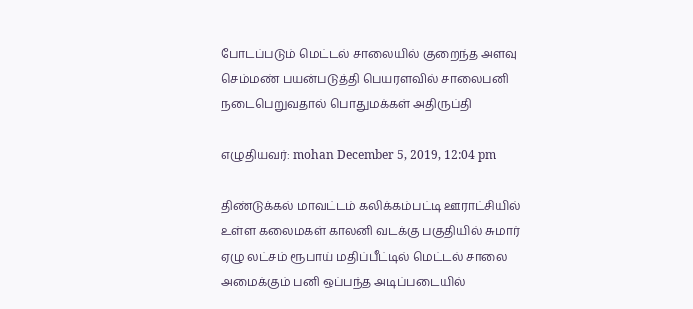போடப்படும் மெட்டல் சாலையில் குறைந்த அளவு செம்மண் பயன்படுத்தி பெயரளவில் சாலைபனி நடைபெறுவதால் பொதுமக்கள் அதிருப்தி

எழுதியவர்: mohan December 5, 2019, 12:04 pm

திண்டுக்கல் மாவட்டம் கலிக்கம்பட்டி ஊராட்சியில் உள்ள கலைமகள் காலனி வடக்கு பகுதியில் சுமார் ஏழு லட்சம் ரூபாய் மதிப்பீட்டில் மெட்டல் சாலை அமைக்கும் பனி ஒப்பந்த அடிப்படையில்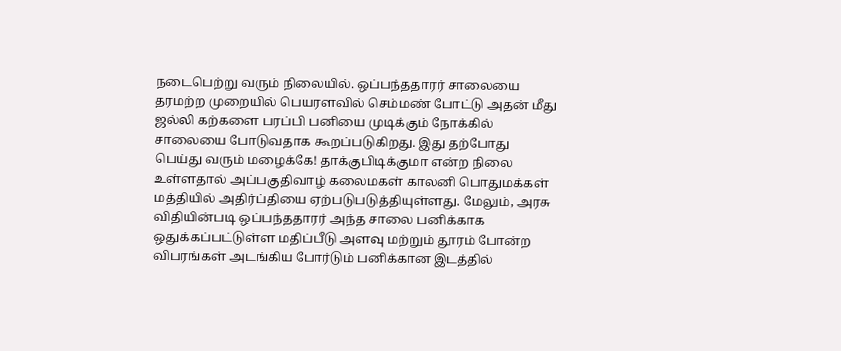நடைபெற்று வரும் நிலையில். ஒப்பந்ததாரர் சாலையை தரமற்ற முறையில் பெயரளவில் செம்மண் போட்டு அதன் மீது ஜல்லி கற்களை பரப்பி பனியை முடிக்கும் நோக்கில் சாலையை போடுவதாக கூறப்படுகிறது. இது தற்போது பெய்து வரும் மழைக்கே! தாக்குபிடிக்குமா என்ற நிலை உள்ளதால் அப்பகுதிவாழ் கலைமகள் காலனி பொதுமக்கள் மத்தியில் அதிர்ப்தியை ஏற்படுபடுத்தியுள்ளது. மேலும், அரசு விதியின்படி ஒப்பந்ததாரர் அந்த சாலை பனிக்காக ஒதுக்கப்பட்டுள்ள மதிப்பீடு அளவு மற்றும் தூரம் போன்ற விபரங்கள் அடங்கிய போர்டும் பனிக்கான இடத்தில்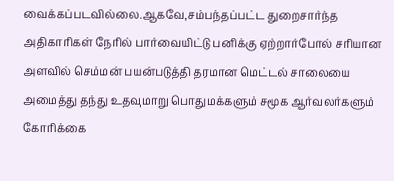வைக்கப்படவில்லை.ஆகவே,சம்பந்தப்பட்ட துறைசார்ந்த அதிகாரிகள் நேரில் பார்வையிட்டு பனிக்கு ஏற்றார்போல் சரியான அளவில் செம்மன் பயன்படுத்தி தரமான மெட்டல் சாலையை அமைத்து தந்து உதவுமாறு பொதுமக்களும் சமூக ஆர்வலர்களும் கோரிக்கை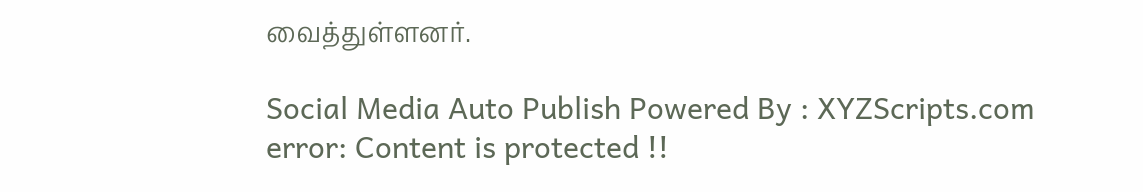வைத்துள்ளனர்.

Social Media Auto Publish Powered By : XYZScripts.com
error: Content is protected !!